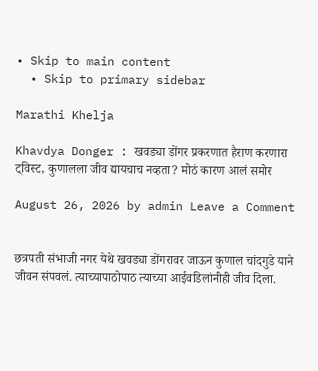• Skip to main content
  • Skip to primary sidebar

Marathi Khelja

Khavdya Donger : खवड्या डोंगर प्रकरणात हैराण करणारा ट्विस्ट, कुणालला जीव द्यायचाच नव्हता? मोठं कारण आलं समोर

August 26, 2026 by admin Leave a Comment


छत्रपती संभाजी नगर येथे खवड्या डोंगरावर जाऊन कुणाल चांदगुडे याने जीवन संपवलं. त्याच्यापाठोपाठ त्याच्या आईवडिलांनीही जीव दिला.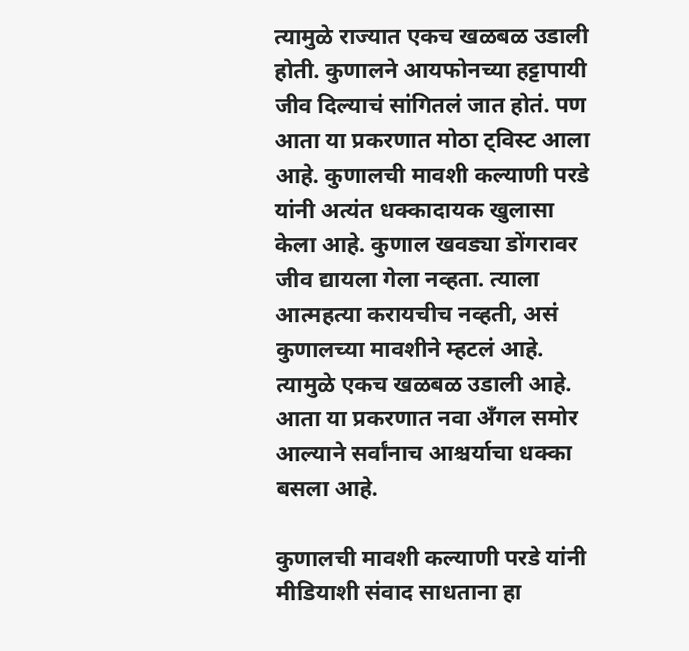त्यामुळे राज्यात एकच खळबळ उडाली होती. कुणालने आयफोनच्या हट्टापायी जीव दिल्याचं सांगितलं जात होतं. पण आता या प्रकरणात मोठा ट्विस्ट आला आहे. कुणालची मावशी कल्याणी परडे यांनी अत्यंत धक्कादायक खुलासा केला आहे. कुणाल खवड्या डोंगरावर जीव द्यायला गेला नव्हता. त्याला आत्महत्या करायचीच नव्हती, असं कुणालच्या मावशीने म्हटलं आहे. त्यामुळे एकच खळबळ उडाली आहे. आता या प्रकरणात नवा अँगल समोर आल्याने सर्वांनाच आश्चर्याचा धक्का बसला आहे.

कुणालची मावशी कल्याणी परडे यांनी मीडियाशी संवाद साधताना हा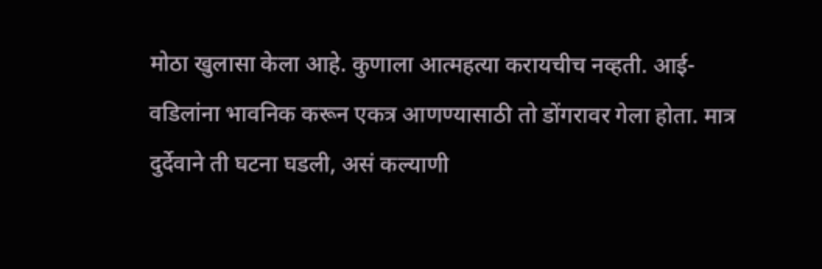मोठा खुलासा केला आहे. कुणाला आत्महत्या करायचीच नव्हती. आई-वडिलांना भावनिक करून एकत्र आणण्यासाठी तो डोंगरावर गेला होता. मात्र दुर्देवाने ती घटना घडली, असं कल्याणी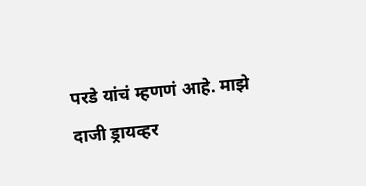परडे यांचं म्हणणं आहे. माझे दाजी ड्रायव्हर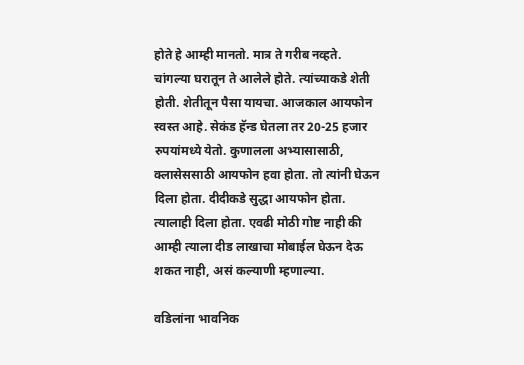होते हे आम्ही मानतो. मात्र ते गरीब नव्हते. चांगल्या घरातून ते आलेले होते. त्यांच्याकडे शेती होती. शेतीतून पैसा यायचा. आजकाल आयफोन स्वस्त आहे. सेकंड हॅन्ड घेतला तर 20-25 हजार रुपयांमध्ये येतो. कुणालला अभ्यासासाठी, क्लासेससाठी आयफोन हवा होता. तो त्यांनी घेऊन दिला होता. दीदीकडे सुद्धा आयफोन होता. त्यालाही दिला होता. एवढी मोठी गोष्ट नाही की आम्ही त्याला दीड लाखाचा मोबाईल घेऊन देऊ शकत नाही, असं कल्याणी म्हणाल्या.

वडिलांना भावनिक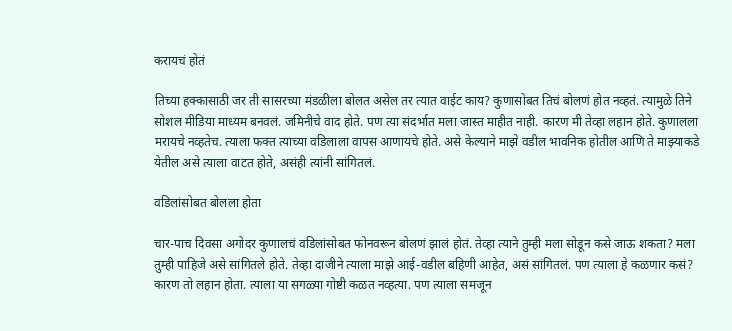करायचं होतं

तिच्या हक्कासाठी जर ती सासरच्या मंडळीला बोलत असेल तर त्यात वाईट काय? कुणासोबत तिचं बोलणं होत नव्हतं. त्यामुळे तिने सोशल मीडिया माध्यम बनवलं. जमिनीचे वाद होते. पण त्या संदर्भात मला जास्त माहीत नाही. कारण मी तेव्हा लहान होते. कुणालला मरायचे नव्हतेच. त्याला फक्त त्याच्या वडिलाला वापस आणायचे होते. असे केल्याने माझे वडील भावनिक होतील आणि ते माझ्याकडे येतील असे त्याला वाटत होते, असंही त्यांनी सांगितलं.

वडिलांसोबत बोलला होता

चार-पाच दिवसा अगोदर कुणालचं वडिलांसोबत फोनवरून बोलणं झालं होतं. तेव्हा त्याने तुम्ही मला सोडून कसे जाऊ शकता? मला तुम्ही पाहिजे असे सांगितले होते. तेव्हा दाजीने त्याला माझे आई-वडील बहिणी आहेत, असं सांगितलं. पण त्याला हे कळणार कसं? कारण तो लहान होता. त्याला या सगळ्या गोष्टी कळत नव्हत्या. पण त्याला समजून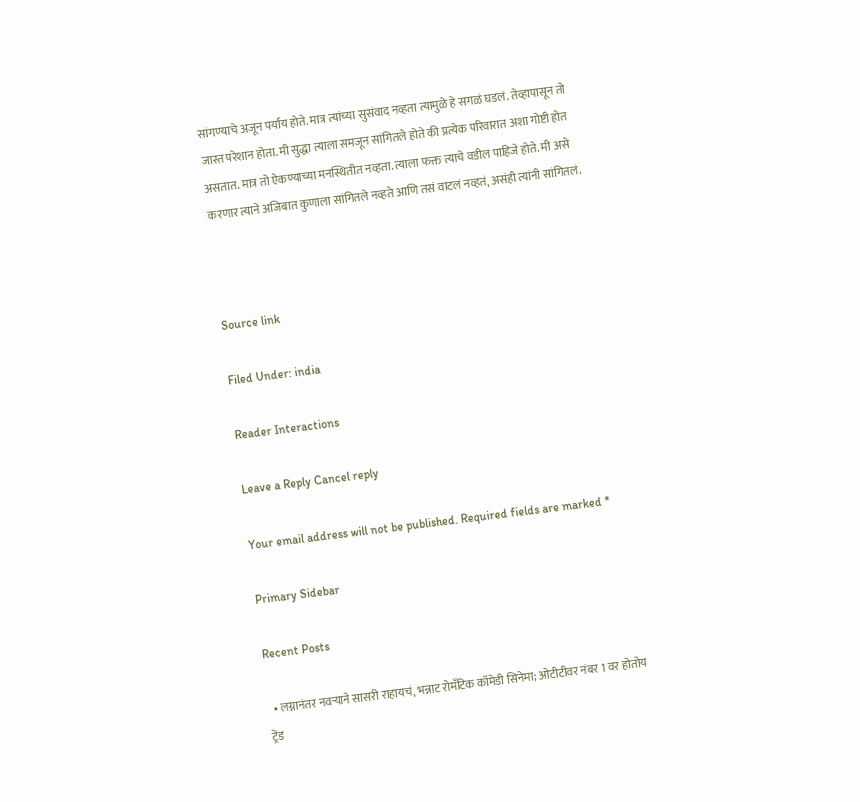सांगण्याचे अजून पर्याय होते. मात्र त्यांच्या सुसंवाद नव्हता त्यामुळे हे सगळं घडलं. तेव्हापासून तो जास्त परेशान होता. मी सुद्धा त्याला समजून सांगितले होते की प्रत्येक परिवारात अशा गोष्टी होत असतात. मात्र तो ऐकण्याच्या मनस्थितीत नव्हता. त्याला फक्त त्याचे वडील पाहिजे होते. मी असे करणार त्याने अजिबात कुणाला सांगितले नव्हते आणि तसं वाटलं नव्हतं, असंही त्यांनी सांगितलं.



Source link

Filed Under: india

Reader Interactions

Leave a Reply Cancel reply

Your email address will not be published. Required fields are marked *

Primary Sidebar

Recent Posts

  • लग्नानंतर नवऱ्याने सासरी राहायचं, भन्नाट रोमँटिक कॉमेडी सिनेमा; ओटीटीवर नंबर 1 वर होतोय ट्रेंड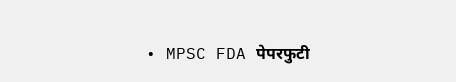• MPSC FDA पेपरफुटी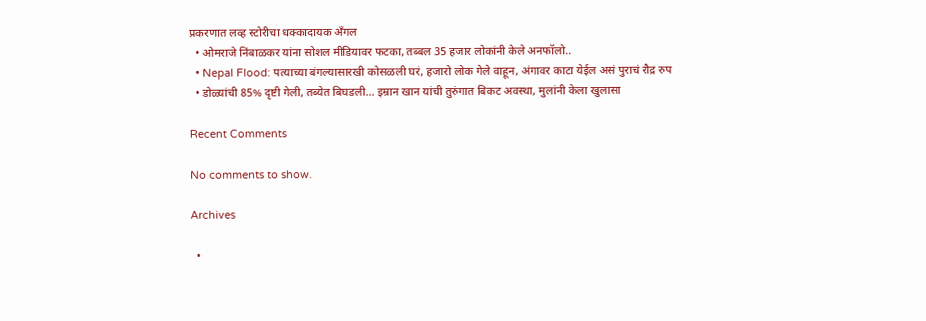प्रकरणात लव्ह स्टोरीचा धक्कादायक अँगल
  • ओमराजे निंबाळकर यांना सोशल मीडियावर फटका, तब्बल 35 हजार लोकांनी केले अनफॉलो..
  • Nepal Flood: पत्याच्या बंगल्यासारखी कोसळली घरं, हजारो लोक गेले वाहून, अंगावर काटा येईल असं पुराचं रौद्र रुप
  • डोळ्यांची 85% दृष्टी गेली, तब्येत बिघडली… इम्रान खान यांची तुरुंगात बिकट अवस्था, मुलांनी केला खुलासा

Recent Comments

No comments to show.

Archives

  •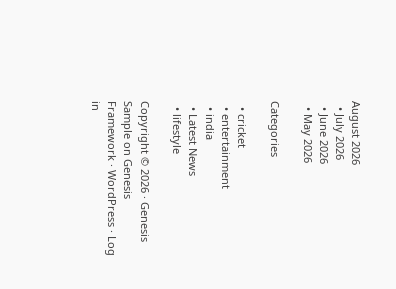August 2026
  • July 2026
  • June 2026
  • May 2026

Categories

  • cricket
  • entertainment
  • india
  • Latest News
  • lifestyle

Copyright © 2026 · Genesis Sample on Genesis Framework · WordPress · Log in